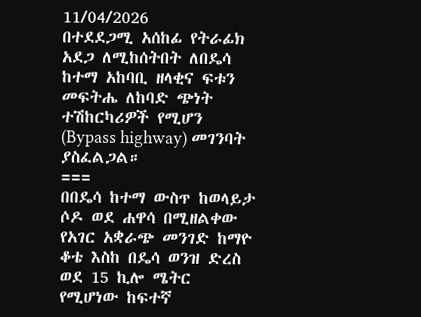11/04/2026
በተደደጋሚ አሰከፊ የትራፊክ አደጋ ለሚከሰትበት ለበዴሳ ከተማ አከባቢ ዘላቂና ፍቱን መፍትሔ ለከባድ ጭነት ተሽከርካሪዎች የሚሆን (Bypass highway) መገንባት ያስፈልጋል።
===
በበዴሳ ከተማ ውስጥ ከወላይታ ሶዶ ወደ ሐዋሳ በሚዘልቀው የአገር አቋራጭ መንገድ ከማዮ ቆቴ እስከ በዴሳ ወንዝ ድረስ ወደ 15 ኪሎ ሜትር የሚሆነው ከፍተኛ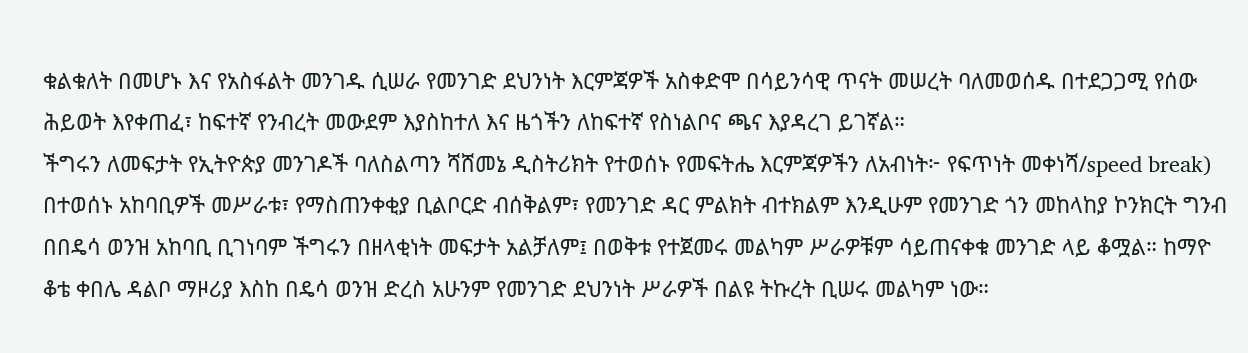ቁልቁለት በመሆኑ እና የአስፋልት መንገዱ ሲሠራ የመንገድ ደህንነት እርምጃዎች አስቀድሞ በሳይንሳዊ ጥናት መሠረት ባለመወሰዱ በተደጋጋሚ የሰው ሕይወት እየቀጠፈ፣ ከፍተኛ የንብረት መውደም እያስከተለ እና ዜጎችን ለከፍተኛ የስነልቦና ጫና እያዳረገ ይገኛል።
ችግሩን ለመፍታት የኢትዮጵያ መንገዶች ባለስልጣን ሻሸመኔ ዲስትሪክት የተወሰኑ የመፍትሔ እርምጃዎችን ለአብነት፦ የፍጥነት መቀነሻ/speed break) በተወሰኑ አከባቢዎች መሥራቱ፣ የማስጠንቀቂያ ቢልቦርድ ብሰቅልም፣ የመንገድ ዳር ምልክት ብተክልም እንዲሁም የመንገድ ጎን መከላከያ ኮንክርት ግንብ በበዴሳ ወንዝ አከባቢ ቢገነባም ችግሩን በዘላቂነት መፍታት አልቻለም፤ በወቅቱ የተጀመሩ መልካም ሥራዎቹም ሳይጠናቀቁ መንገድ ላይ ቆሟል። ከማዮ ቆቴ ቀበሌ ዳልቦ ማዞሪያ እስከ በዴሳ ወንዝ ድረስ አሁንም የመንገድ ደህንነት ሥራዎች በልዩ ትኩረት ቢሠሩ መልካም ነው።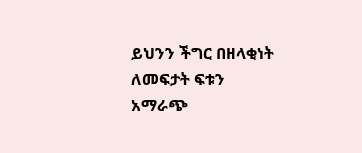ይህንን ችግር በዘላቂነት ለመፍታት ፍቱን አማራጭ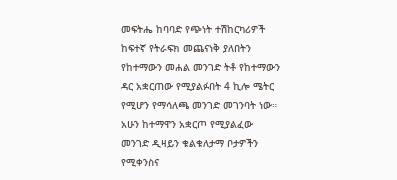መፍትሔ ከባባድ የጭነት ተሽከርካሪዎች ከፍተኛ የትራፍክ መጨናነቅ ያለበትን የከተማውን መሐል መንገድ ትቶ የከተማውን ዳር አቋርጠው የሚያልፉበት 4 ኪሎ ሜትር የሚሆን የማሳለጫ መንገድ መገንባት ነው። አሁን ከተማዋን አቋርጦ የሚያልፈው መንገድ ዲዛይን ቁልቁለታማ ቦታዎችን የሚቀንስና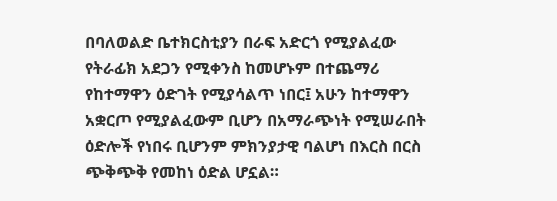በባለወልድ ቤተክርስቲያን በራፍ አድርጎ የሚያልፈው የትራፊክ አደጋን የሚቀንስ ከመሆኑም በተጨማሪ የከተማዋን ዕድገት የሚያሳልጥ ነበር፤ አሁን ከተማዋን አቋርጦ የሚያልፈውም ቢሆን በአማራጭነት የሚሠራበት ዕድሎች የነበሩ ቢሆንም ምክንያታዊ ባልሆነ በእርስ በርስ ጭቅጭቅ የመከነ ዕድል ሆኗል።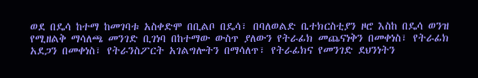ወደ በዴሳ ከተማ ከመገባቱ አስቀድሞ በቢልቦ በዴሳ፣ በባለወልድ ቤተክርስቲያን ዞሮ እስከ በዴሳ ወንዝ የሚዘልቅ ማሳለጫ መንገድ ቢገነባ በከተማው ውስጥ ያለውን የትራፊክ መጨናነቅን በመቀነስ፣ የትራፊክ አደጋን በመቀነስ፣ የትራንስፖርት አገልግሎትን በማሳለጥ፣ የትራፊክና የመንገድ ደህንነትን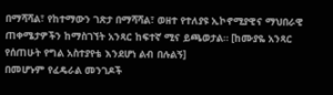በማሻሻል፣ የከተማውን ገጽታ በማሻሻል፣ ወዘተ የተለያዩ ኢኮኖሚያዊና ማህበራዊ ጠቀሜታዎችን ከማስገኘት አንጻር ከፍተኛ ሚና ይጫወታል። [ከሙያዬ አንጻር የሰጠሁት የግል አስተያየቴ እንደሆነ ልብ በሉልኝ]
በመሆኑም የፈዴራል መንገዶች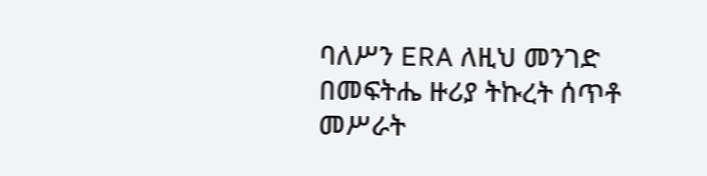ባለሥን ERA ለዚህ መንገድ በመፍትሔ ዙሪያ ትኩረት ሰጥቶ መሥራት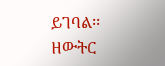ይገባል፡፡
ዘውትር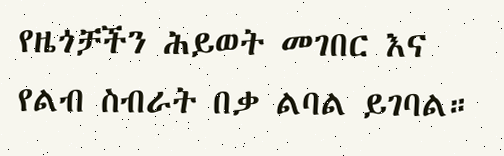የዜጎቻችን ሕይወት መገበር እና የልብ ስብራት በቃ ልባል ይገባል።